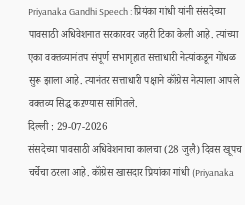Priyanaka Gandhi Speech : प्रियंका गांधी यांनी संसदेच्या पावसाठी अधिवेशनात सरकारवर जहरी टिका केली आहे. त्यांच्या एका वक्तव्यानंतप संपूर्ण सभागृहात सत्ताधारी नेत्यांकडून गोंधळ सुरू झाला आहे. त्यानंतर सत्ताधारी पक्षाने कॉंग्रेस नेत्याला आपले वक्तव्य सिद्ध कऱण्यास सांगितले.
दिल्ली : 29-07-2026
संसदेच्या पावसाठी अधिवेशनाचा कालचा (28 जुलै) दिवस खूपच चर्चेचा ठरला आहे. कॉंग्रेस खासदार प्रियांका गांधी (Priyanaka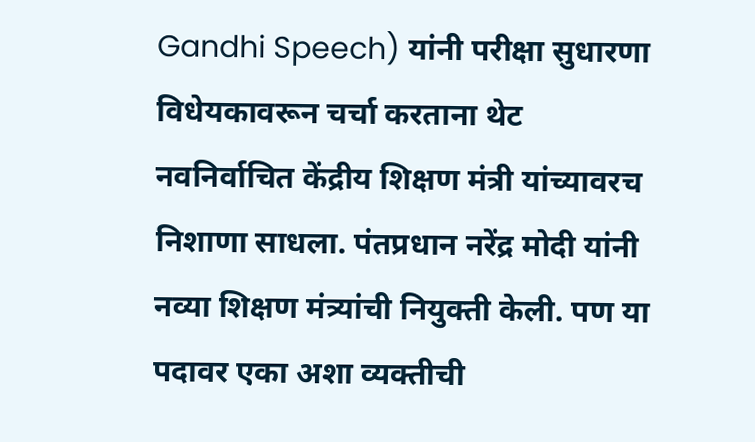Gandhi Speech) यांनी परीक्षा सुधारणा विधेयकावरून चर्चा करताना थेट नवनिर्वाचित केंद्रीय शिक्षण मंत्री यांच्यावरच निशाणा साधला. पंतप्रधान नरेंद्र मोदी यांनी नव्या शिक्षण मंत्र्यांची नियुक्ती केली. पण या पदावर एका अशा व्यक्तीची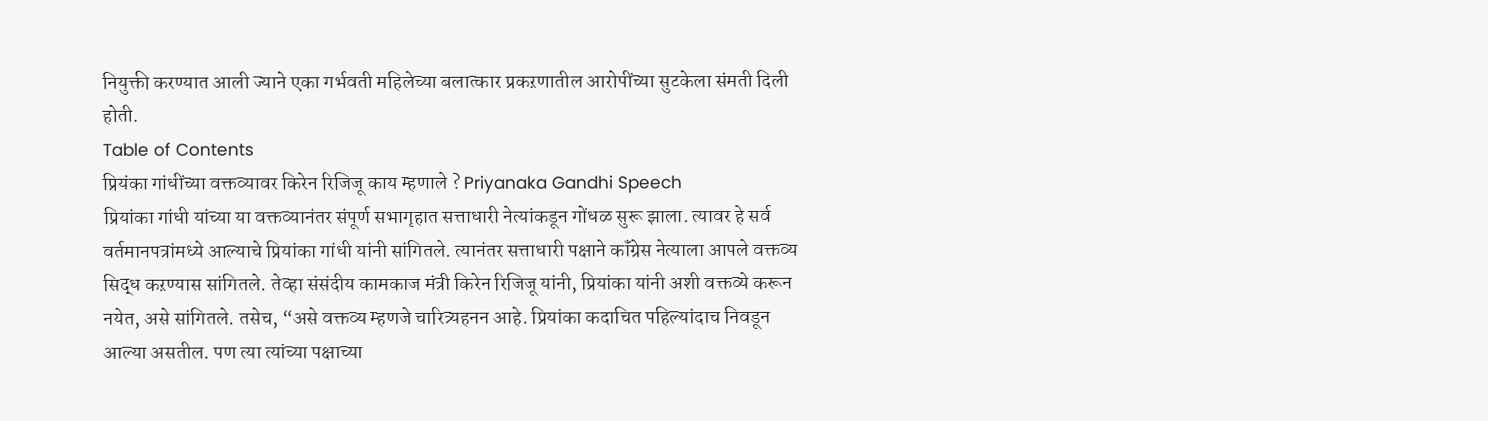नियुक्ती करण्यात आली ज्याने एका गर्भवती महिलेच्या बलात्कार प्रकऱणातील आरोपींच्या सुटकेला संमती दिली होती.
Table of Contents
प्रियंका गांधींच्या वक्तव्यावर किरेन रिजिजू काय म्हणाले ? Priyanaka Gandhi Speech
प्रियांका गांधी यांच्या या वक्तव्यानंतर संपूर्ण सभागृहात सत्ताधारी नेत्यांकडून गोंधळ सुरू झाला. त्यावर हे सर्व वर्तमानपत्रांमध्ये आल्याचे प्रियांका गांधी यांनी सांगितले. त्यानंतर सत्ताधारी पक्षाने कॉंग्रेस नेत्याला आपले वक्तव्य सिद्ध कऱण्यास सांगितले. तेव्हा संसंदीय कामकाज मंत्री किरेन रिजिजू यांनी, प्रियांका यांनी अशी वक्तव्ये करून नयेत, असे सांगितले. तसेच, “असे वक्तव्य म्हणजे चारित्र्यहनन आहे. प्रियांका कदाचित पहिल्यांदाच निवडून आल्या असतील. पण त्या त्यांच्या पक्षाच्या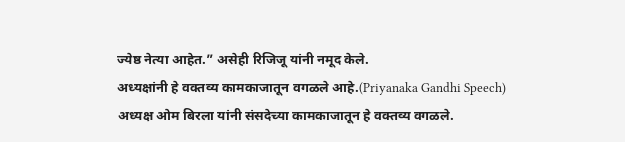ज्येष्ठ नेत्या आहेत.” असेही रिजिजू यांनी नमूद केले.
अध्यक्षांनी हे वक्तव्य कामकाजातून वगळले आहे.(Priyanaka Gandhi Speech)
अध्यक्ष ओम बिरला यांनी संसदेच्या कामकाजातून हे वक्तव्य वगळले.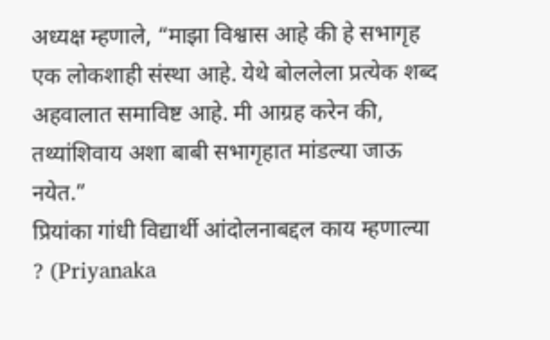अध्यक्ष म्हणाले, “माझा विश्वास आहे की हे सभागृह एक लोकशाही संस्था आहे. येथे बोललेला प्रत्येक शब्द अहवालात समाविष्ट आहे. मी आग्रह करेन की, तथ्यांशिवाय अशा बाबी सभागृहात मांडल्या जाऊ नयेत.”
प्रियांका गांधी विद्यार्थी आंदोलनाबद्दल काय म्हणाल्या ? (Priyanaka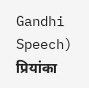Gandhi Speech)
प्रियांका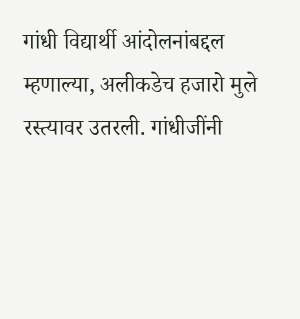गांधी विद्यार्थी आंदोलनांबद्दल म्हणाल्या, अलीकडेच हजारो मुले रस्त्यावर उतरली. गांधीजींनी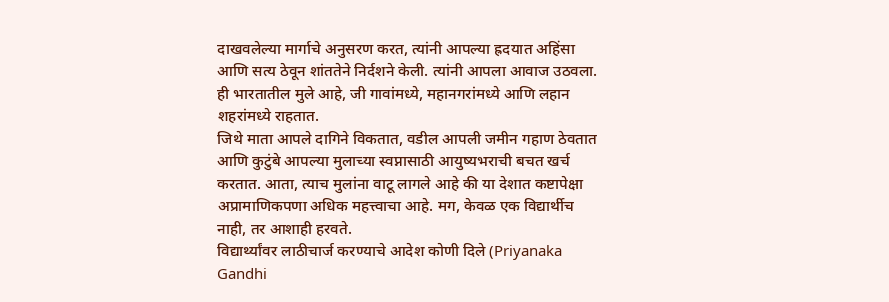दाखवलेल्या मार्गाचे अनुसरण करत, त्यांनी आपल्या ह्रदयात अहिंसा आणि सत्य ठेवून शांततेने निर्दशने केली. त्यांनी आपला आवाज उठवला. ही भारतातील मुले आहे, जी गावांमध्ये, महानगरांमध्ये आणि लहान शहरांमध्ये राहतात.
जिथे माता आपले दागिने विकतात, वडील आपली जमीन गहाण ठेवतात आणि कुटुंबे आपल्या मुलाच्या स्वप्नासाठी आयुष्यभराची बचत खर्च करतात. आता, त्याच मुलांना वाटू लागले आहे की या देशात कष्टापेक्षा अप्रामाणिकपणा अधिक महत्त्वाचा आहे. मग, केवळ एक विद्यार्थीच नाही, तर आशाही हरवते.
विद्यार्थ्यांवर लाठीचार्ज करण्याचे आदेश कोणी दिले (Priyanaka Gandhi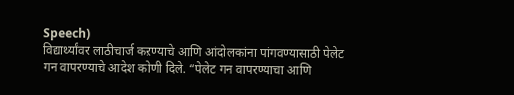Speech)
विद्यार्थ्यांवर लाठीचार्ज कऱण्याचे आणि आंदोलकांना पांगवण्यासाठी पेलेट गन वापरण्याचे आदेश कोणी दिले. “पेलेट गन वापरण्याचा आणि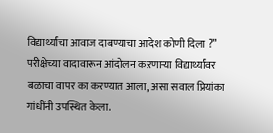विद्यार्थ्यांचा आवाज दाबण्याचा आदेश कोणी दिला ?” परीक्षेच्या वादावारून आंदोलन कऱणाऱ्या विद्यार्थ्यांवर बळाचा वापर का करण्यात आला, असा सवाल प्रियांका गांधींनी उपस्थित केला.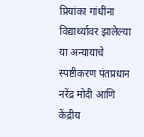प्रियांका गांधींना विद्यार्थ्यावर झालेल्या या अन्यायाचे स्पष्टीकरण पंतप्रधान नरेंद्र मोदी आणि केंद्रीय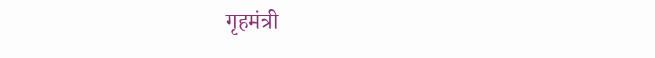गृहमंत्री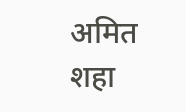अमित शहा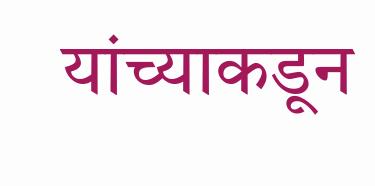यांच्याकडून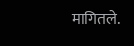मागितले.